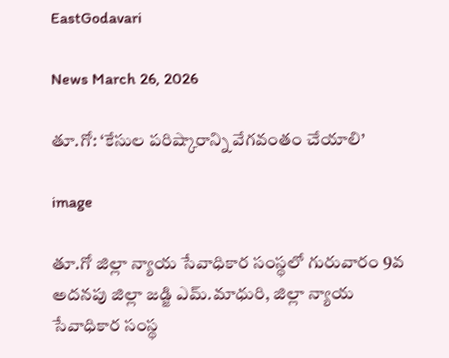EastGodavari

News March 26, 2026

తూ.గో: ‘కేసుల పరిష్కారాన్ని వేగవంతం చేయాలి’

image

తూ.గో జిల్లా న్యాయ సేవాధికార సంస్థలో గురువారం 9వ అదనపు జిల్లా జడ్జి ఎమ్.మాధురి, జిల్లా న్యాయ సేవాధికార సంస్థ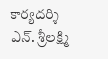కార్యదర్శి ఎన్. శ్రీలక్ష్మి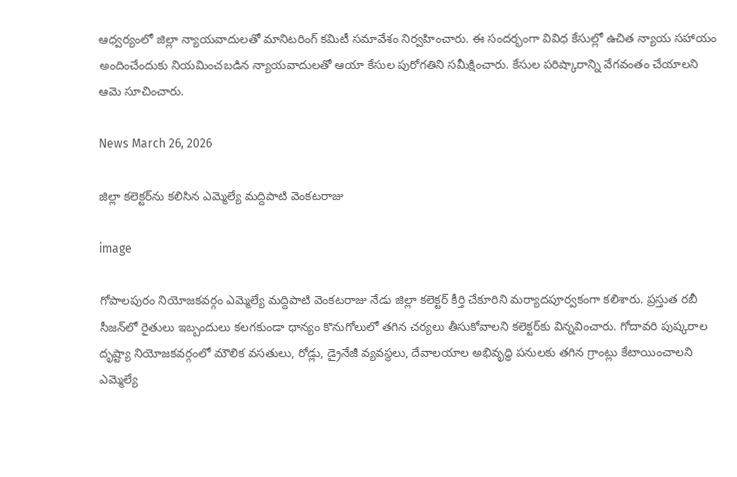ఆధ్వర్యంలో జిల్లా న్యాయవాదులతో మానిటరింగ్ కమిటీ సమావేశం నిర్వహించారు. ఈ సందర్భంగా వివిధ కేసుల్లో ఉచిత న్యాయ సహాయం అందించేందుకు నియమించబడిన న్యాయవాదులతో ఆయా కేసుల పురోగతిని సమీక్షించారు. కేసుల పరిష్కారాన్ని వేగవంతం చేయాలని ఆమె సూచించారు.

News March 26, 2026

జిల్లా కలెక్టర్‌ను కలిసిన ఎమ్మెల్యే మద్దిపాటి వెంకటరాజు

image

గోపాలపురం నియోజకవర్గం ఎమ్మెల్యే మద్దిపాటి వెంకటరాజు నేడు జిల్లా కలెక్టర్ కీర్తి చేకూరిని మర్యాదపూర్వకంగా కలిశారు. ప్రస్తుత రబీ సీజన్‌లో రైతులు ఇబ్బందులు కలగకుండా ధాన్యం కొనుగోలులో తగిన చర్యలు తీసుకోవాలని కలెక్టర్‌కు విన్నవించారు. గోదావరి పుష్కరాల దృష్ట్యా నియోజకవర్గంలో మౌలిక వసతులు, రోడ్లు, డ్రైనేజీ వ్యవస్థలు, దేవాలయాల అభివృద్ధి పనులకు తగిన గ్రాంట్లు కేటాయించాలని ఎమ్మెల్యే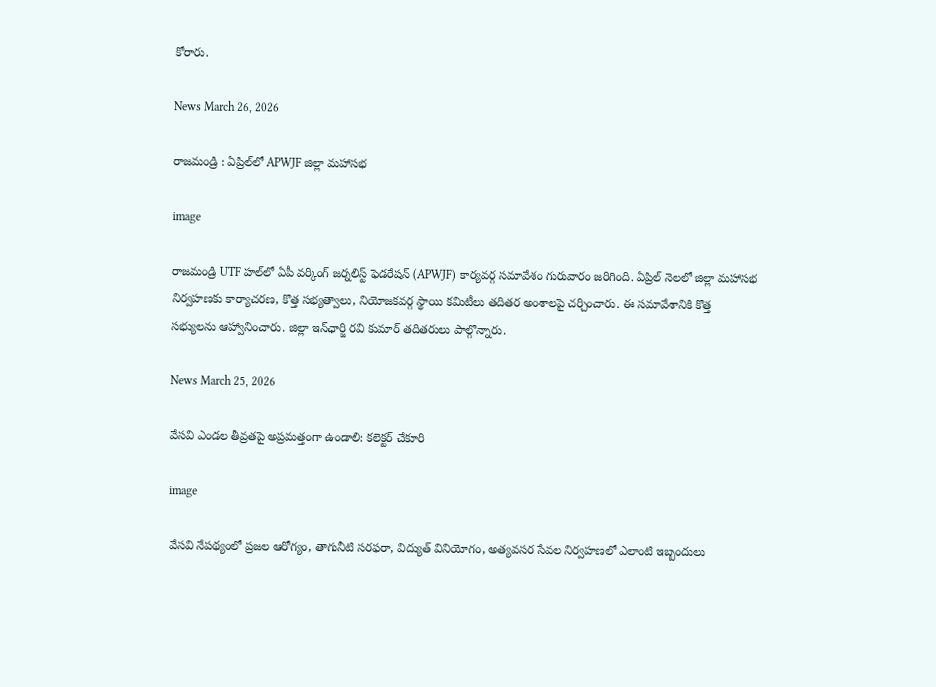కోరారు.

News March 26, 2026

రాజమండ్రి : ఏప్రిల్‌లో APWJF జిల్లా మహాసభ

image

రాజమండ్రి UTF హల్‌లో ఏపీ వర్కింగ్ జర్నలిస్ట్ ఫెడరేషన్ (APWJF) కార్యవర్గ సమావేశం గురువారం జరిగింది. ఏప్రిల్ నెలలో జిల్లా మహాసభ నిర్వహణకు కార్యాచరణ, కొత్త సభ్యత్వాలు, నియోజకవర్గ స్థాయి కమిటీలు తదితర అంశాలపై చర్చించారు. ఈ సమావేశానికి కొత్త సభ్యులను ఆహ్వానించారు. జిల్లా ఇన్‌ఛార్జి రవి కుమార్ తదితరులు పాల్గొన్నారు.

News March 25, 2026

వేసవి ఎండల తీవ్రతపై అప్రమత్తంగా ఉండాలి: కలెక్టర్ చేకూరి

image

వేసవి నేపథ్యంలో ప్రజల ఆరోగ్యం, తాగునీటి సరఫరా, విద్యుత్ వినియోగం, అత్యవసర సేవల నిర్వహణలో ఎలాంటి ఇబ్బందులు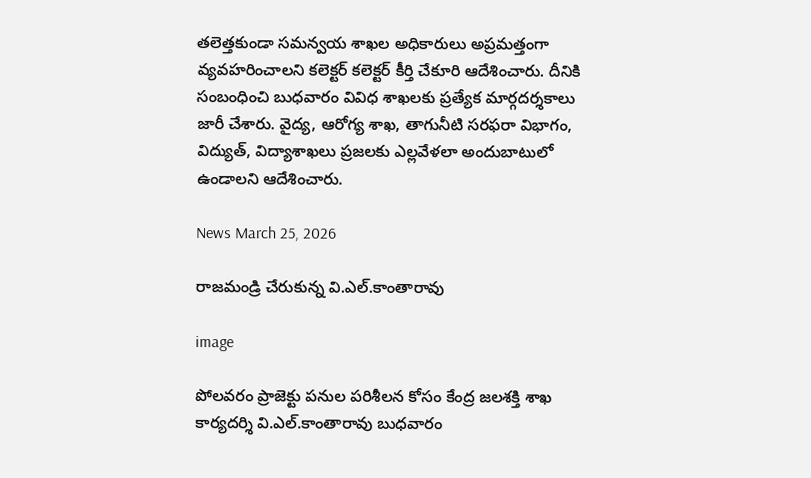తలెత్తకుండా సమన్వయ శాఖల అధికారులు అప్రమత్తంగా వ్యవహరించాలని కలెక్టర్ కలెక్టర్ కీర్తి చేకూరి ఆదేశించారు. దీనికి సంబంధించి బుధవారం వివిధ శాఖలకు ప్రత్యేక మార్గదర్శకాలు జారీ చేశారు. వైద్య, ఆరోగ్య శాఖ, తాగునీటి సరఫరా విభాగం, విద్యుత్, విద్యాశాఖలు ప్రజలకు ఎల్లవేళలా అందుబాటులో ఉండాలని ఆదేశించారు.

News March 25, 2026

రాజమండ్రి చేరుకున్న వి.ఎల్.కాంతారావు

image

పోలవరం ప్రాజెక్టు పనుల పరిశీలన కోసం కేంద్ర జలశక్తి శాఖ కార్యదర్శి వి.ఎల్.కాంతారావు బుధవారం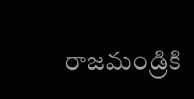రాజమండ్రికి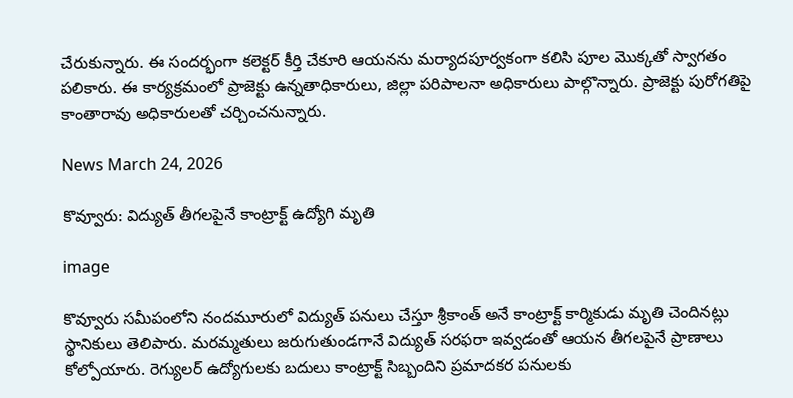చేరుకున్నారు. ఈ సందర్భంగా కలెక్టర్ కీర్తి చేకూరి ఆయనను మర్యాదపూర్వకంగా కలిసి పూల మొక్కతో స్వాగతం పలికారు. ఈ కార్యక్రమంలో ప్రాజెక్టు ఉన్నతాధికారులు, జిల్లా పరిపాలనా అధికారులు పాల్గొన్నారు. ప్రాజెక్టు పురోగతిపై కాంతారావు అధికారులతో చర్చించనున్నారు.

News March 24, 2026

కొవ్వూరు: విద్యుత్ తీగలపైనే కాంట్రాక్ట్ ఉద్యోగి మృతి

image

కొవ్వూరు సమీపంలోని నందమూరులో విద్యుత్ పనులు చేస్తూ శ్రీకాంత్ అనే కాంట్రాక్ట్ కార్మికుడు మృతి చెందినట్లు స్థానికులు తెలిపారు. మరమ్మతులు జరుగుతుండగానే విద్యుత్ సరఫరా ఇవ్వడంతో ఆయన తీగలపైనే ప్రాణాలు కోల్పోయారు. రెగ్యులర్ ఉద్యోగులకు బదులు కాంట్రాక్ట్ సిబ్బందిని ప్రమాదకర పనులకు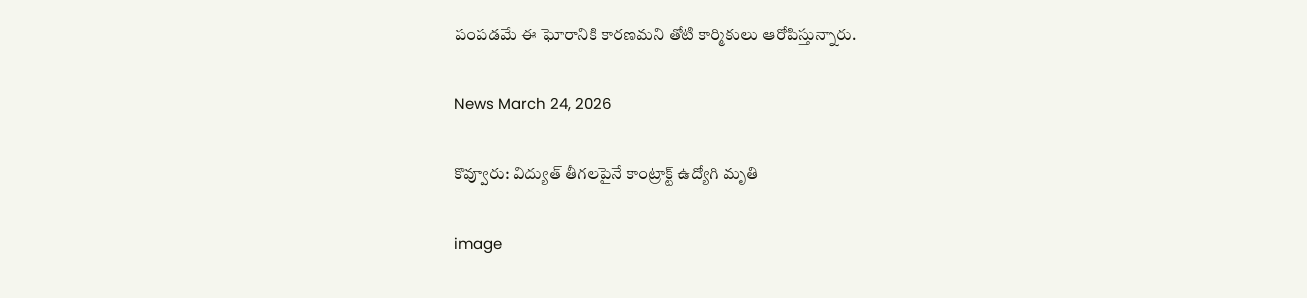పంపడమే ఈ ఘోరానికి కారణమని తోటి కార్మికులు ఆరోపిస్తున్నారు.

News March 24, 2026

కొవ్వూరు: విద్యుత్ తీగలపైనే కాంట్రాక్ట్ ఉద్యోగి మృతి

image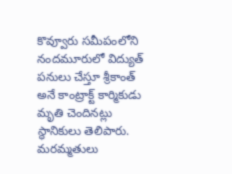కొవ్వూరు సమీపంలోని నందమూరులో విద్యుత్ పనులు చేస్తూ శ్రీకాంత్ అనే కాంట్రాక్ట్ కార్మికుడు మృతి చెందినట్లు స్థానికులు తెలిపారు. మరమ్మతులు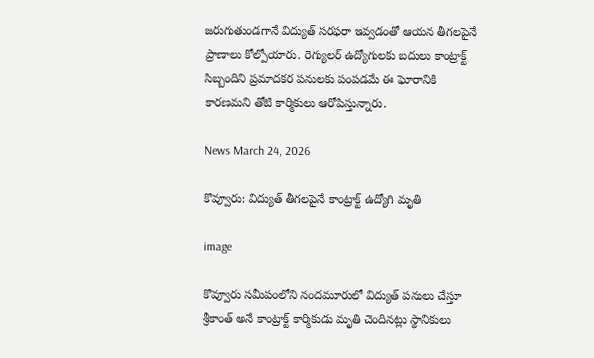జరుగుతుండగానే విద్యుత్ సరఫరా ఇవ్వడంతో ఆయన తీగలపైనే ప్రాణాలు కోల్పోయారు. రెగ్యులర్ ఉద్యోగులకు బదులు కాంట్రాక్ట్ సిబ్బందిని ప్రమాదకర పనులకు పంపడమే ఈ ఘోరానికి కారణమని తోటి కార్మికులు ఆరోపిస్తున్నారు.

News March 24, 2026

కొవ్వూరు: విద్యుత్ తీగలపైనే కాంట్రాక్ట్ ఉద్యోగి మృతి

image

కొవ్వూరు సమీపంలోని నందమూరులో విద్యుత్ పనులు చేస్తూ శ్రీకాంత్ అనే కాంట్రాక్ట్ కార్మికుడు మృతి చెందినట్లు స్థానికులు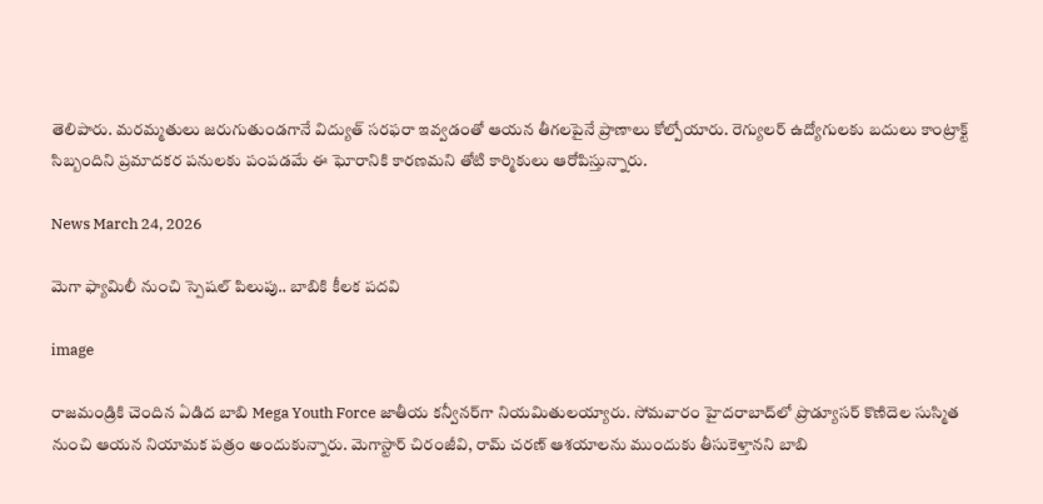తెలిపారు. మరమ్మతులు జరుగుతుండగానే విద్యుత్ సరఫరా ఇవ్వడంతో ఆయన తీగలపైనే ప్రాణాలు కోల్పోయారు. రెగ్యులర్ ఉద్యోగులకు బదులు కాంట్రాక్ట్ సిబ్బందిని ప్రమాదకర పనులకు పంపడమే ఈ ఘోరానికి కారణమని తోటి కార్మికులు ఆరోపిస్తున్నారు.

News March 24, 2026

మెగా ఫ్యామిలీ నుంచి స్పెషల్ పిలుపు.. బాబికి కీలక పదవి

image

రాజమండ్రికి చెందిన ఏడిద బాబి Mega Youth Force జాతీయ కన్వీనర్‌గా నియమితులయ్యారు. సోమవారం హైదరాబాద్‌లో ప్రొడ్యూసర్ కొణిదెల సుస్మిత నుంచి ఆయన నియామక పత్రం అందుకున్నారు. మెగాస్టార్ చిరంజీవి, రామ్ చరణ్ ఆశయాలను ముందుకు తీసుకెళ్తానని బాబి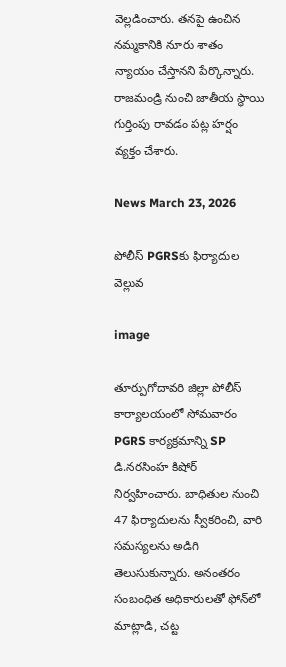వెల్లడించారు. తనపై ఉంచిన నమ్మకానికి నూరు శాతం న్యాయం చేస్తానని పేర్కొన్నారు. రాజమండ్రి నుంచి జాతీయ స్థాయి గుర్తింపు రావడం పట్ల హర్షం వ్యక్తం చేశారు.

News March 23, 2026

పోలీస్ PGRSకు ఫిర్యాదుల వెల్లువ

image

తూర్పుగోదావరి జిల్లా పోలీస్ కార్యాలయంలో సోమవారం PGRS కార్యక్రమాన్ని SP డి.నరసింహ కిషోర్ నిర్వహించారు. బాధితుల నుంచి 47 ఫిర్యాదులను స్వీకరించి, వారి సమస్యలను అడిగి తెలుసుకున్నారు. అనంతరం సంబంధిత అధికారులతో ఫోన్‌లో మాట్లాడి, చట్ట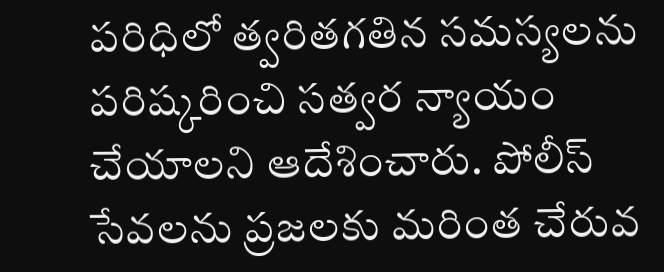పరిధిలో త్వరితగతిన సమస్యలను పరిష్కరించి సత్వర న్యాయం చేయాలని ఆదేశించారు. పోలీస్ సేవలను ప్రజలకు మరింత చేరువ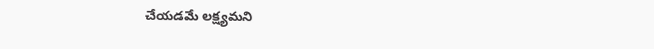చేయడమే లక్ష్యమని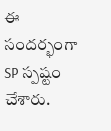ఈ సందర్భంగా SP స్పష్టం చేశారు.